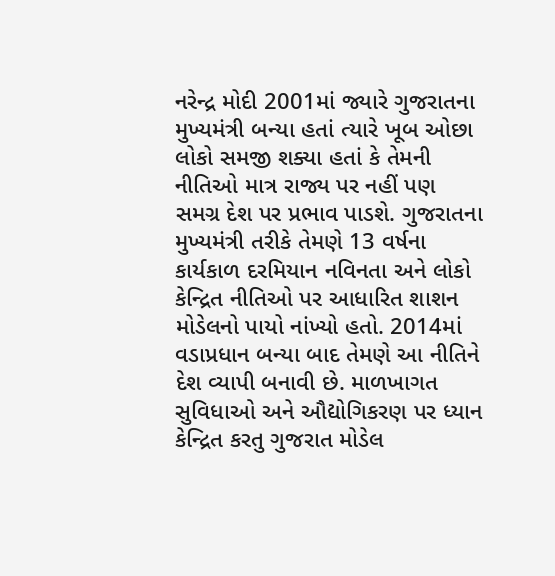નરેન્દ્ર મોદી 2001માં જ્યારે ગુજરાતના મુખ્યમંત્રી બન્યા હતાં ત્યારે ખૂબ ઓછા લોકો સમજી શક્યા હતાં કે તેમની નીતિઓ માત્ર રાજ્ય પર નહીં પણ સમગ્ર દેશ પર પ્રભાવ પાડશે. ગુજરાતના મુખ્યમંત્રી તરીકે તેમણે 13 વર્ષના કાર્યકાળ દરમિયાન નવિનતા અને લોકો કેન્દ્રિત નીતિઓ પર આધારિત શાશન મોડેલનો પાયો નાંખ્યો હતો. 2014માં વડાપ્રધાન બન્યા બાદ તેમણે આ નીતિને દેશ વ્યાપી બનાવી છે. માળખાગત સુવિધાઓ અને ઔદ્યોગિકરણ પર ધ્યાન કેન્દ્રિત કરતુ ગુજરાત મોડેલ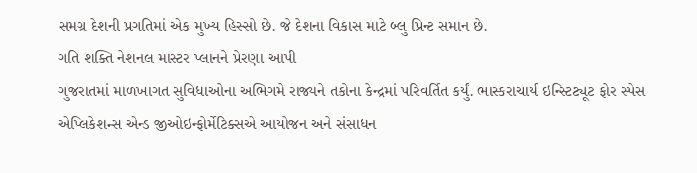સમગ્ર દેશની પ્રગતિમાં એક મુખ્ય હિસ્સો છે. જે દેશના વિકાસ માટે બ્લુ પ્રિન્ટ સમાન છે.
ગતિ શક્તિ નેશનલ માસ્ટર પ્લાનને પ્રેરણા આપી
ગુજરાતમાં માળખાગત સુવિધાઓના અભિગમે રાજ્યને તકોના કેન્દ્રમાં પરિવર્તિત કર્યું. ભાસ્કરાચાર્ય ઇન્સ્ટિટ્યૂટ ફોર સ્પેસ એપ્લિકેશન્સ એન્ડ જીઓઇન્ફોર્મેટિક્સએ આયોજન અને સંસાધન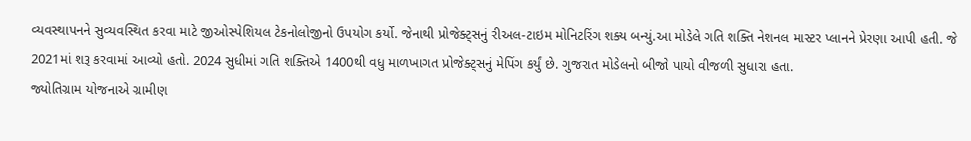વ્યવસ્થાપનને સુવ્યવસ્થિત કરવા માટે જીઓસ્પેશિયલ ટેકનોલોજીનો ઉપયોગ કર્યો. જેનાથી પ્રોજેક્ટ્સનું રીઅલ-ટાઇમ મોનિટરિંગ શક્ય બન્યું.આ મોડેલે ગતિ શક્તિ નેશનલ માસ્ટર પ્લાનને પ્રેરણા આપી હતી. જે 2021માં શરૂ કરવામાં આવ્યો હતો. 2024 સુધીમાં ગતિ શક્તિએ 1400થી વધુ માળખાગત પ્રોજેક્ટ્સનું મેપિંગ કર્યું છે. ગુજરાત મોડેલનો બીજો પાયો વીજળી સુધારા હતા.
જ્યોતિગ્રામ યોજનાએ ગ્રામીણ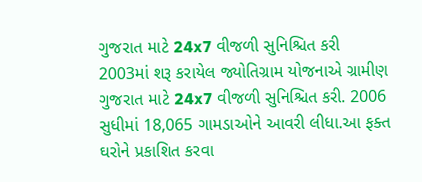ગુજરાત માટે 24x7 વીજળી સુનિશ્ચિત કરી
2003માં શરૂ કરાયેલ જ્યોતિગ્રામ યોજનાએ ગ્રામીણ ગુજરાત માટે 24x7 વીજળી સુનિશ્ચિત કરી. 2006 સુધીમાં 18,065 ગામડાઓને આવરી લીધા.આ ફક્ત ઘરોને પ્રકાશિત કરવા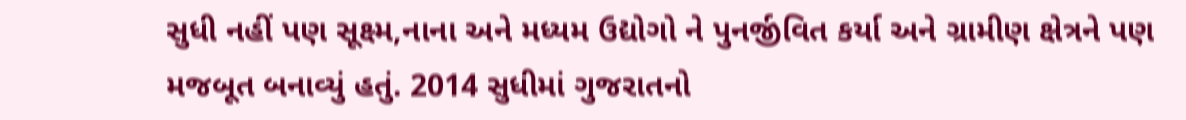સુધી નહીં પણ સૂક્ષ્મ,નાના અને મધ્યમ ઉદ્યોગો ને પુનર્જીવિત કર્યા અને ગ્રામીણ ક્ષેત્રને પણ મજબૂત બનાવ્યું હતું. 2014 સુધીમાં ગુજરાતનો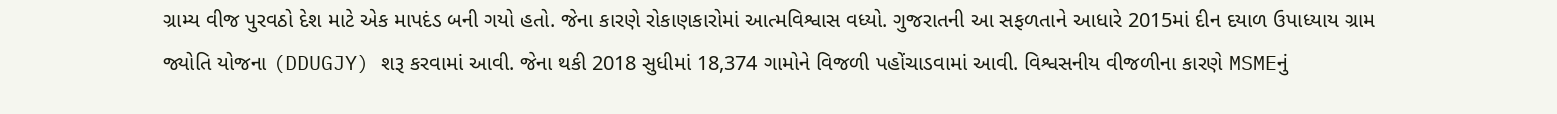ગ્રામ્ય વીજ પુરવઠો દેશ માટે એક માપદંડ બની ગયો હતો. જેના કારણે રોકાણકારોમાં આત્મવિશ્વાસ વધ્યો. ગુજરાતની આ સફળતાને આધારે 2015માં દીન દયાળ ઉપાધ્યાય ગ્રામ જ્યોતિ યોજના (DDUGJY) શરૂ કરવામાં આવી. જેના થકી 2018 સુધીમાં 18,374 ગામોને વિજળી પહોંચાડવામાં આવી. વિશ્વસનીય વીજળીના કારણે MSMEનું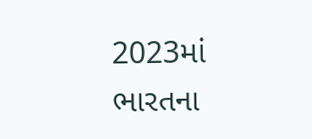2023માં ભારતના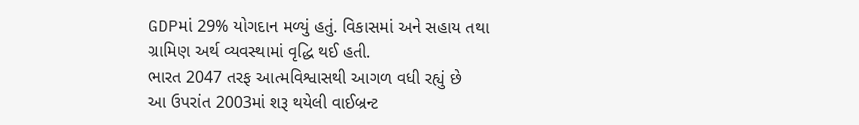GDPમાં 29% યોગદાન મળ્યું હતું. વિકાસમાં અને સહાય તથા ગ્રામિણ અર્થ વ્યવસ્થામાં વૃદ્ધિ થઈ હતી.
ભારત 2047 તરફ આત્મવિશ્વાસથી આગળ વધી રહ્યું છે
આ ઉપરાંત 2003માં શરૂ થયેલી વાઈબ્રન્ટ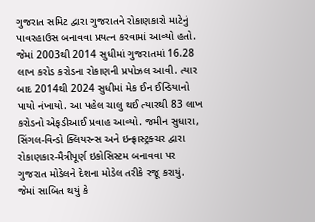ગુજરાત સમિટ દ્વારા ગુજરાતને રોકાણકારો માટેનું પાવરહાઉસ બનાવવા પ્રયત્ન કરવામાં આવ્યો હતો. જેમાં 2003થી 2014 સુધીમાં ગુજરાતમાં 16.28 લાખ કરોડ કરોડના રોકાણની પ્રપોઝલ આવી. ત્યાર બાદ 2014થી 2024 સુધીમાં મેક ઈન ઈન્ડિયાનો પાયો નંખાયો. આ પહેલ ચાલુ થઈ ત્યારથી 83 લાખ કરોડનો એફડીઆઈ પ્રવાહ આવ્યો. જમીન સુધારા, સિંગલ-વિન્ડો ક્લિયરન્સ અને ઇન્ફ્રાસ્ટ્રક્ચર દ્વારા રોકાણકાર-મૈત્રીપૂર્ણ ઇકોસિસ્ટમ બનાવવા પર ગુજરાત મોડેલને દેશના મોડેલ તરીકે રજૂ કરાયું. જેમાં સાબિત થયું કે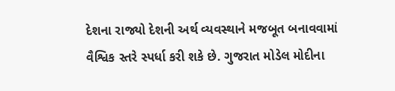દેશના રાજ્યો દેશની અર્થ વ્યવસ્થાને મજબૂત બનાવવામાં વૈશ્વિક સ્તરે સ્પર્ધા કરી શકે છે. ગુજરાત મોડેલ મોદીના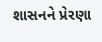શાસનને પ્રેરણા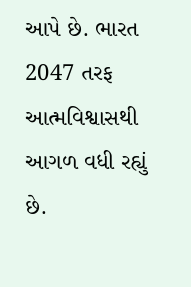આપે છે. ભારત 2047 તરફ આત્મવિશ્વાસથી આગળ વધી રહ્યું છે.